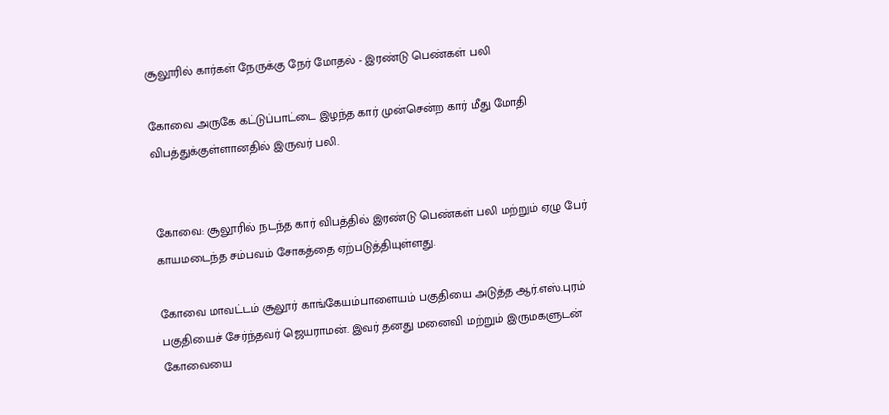சூலூரில் கார்கள் நேருக்கு நேர் மோதல் - இரண்டு பெண்கள் பலி

கோவை அருகே கட்டுப்பாட்டை இழந்த கார் முன்சென்ற கார் மீது மோதி விபத்துக்குள்ளானதில் இருவர் பலி.


கோவை: சூலூரில் நடந்த கார் விபத்தில் இரண்டு பெண்கள் பலி மற்றும் ஏழு பேர் காயமடைந்த சம்பவம் சோகத்தை ஏற்படுத்தியுள்ளது.

கோவை மாவட்டம் சூலூர் காங்கேயம்பாளையம் பகுதியை அடுத்த ஆர்.எஸ்.புரம் பகுதியைச் சேர்ந்தவர் ஜெயராமன். இவர் தனது மனைவி மற்றும் இருமகளுடன் கோவையை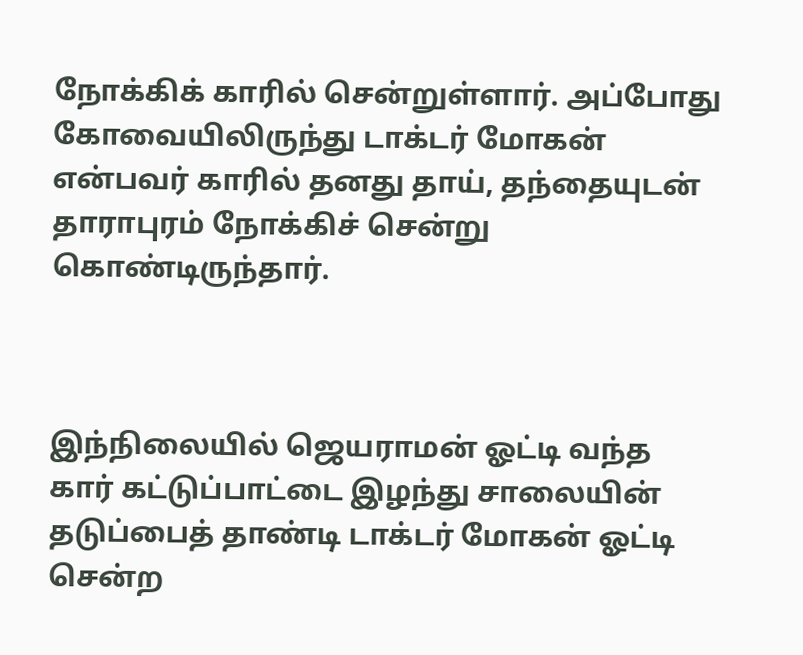நோக்கிக் காரில் சென்றுள்ளார். அப்போது கோவையிலிருந்து டாக்டர் மோகன் என்பவர் காரில் தனது தாய், தந்தையுடன் தாராபுரம் நோக்கிச் சென்று கொண்டிருந்தார்.



இந்நிலையில் ஜெயராமன் ஓட்டி வந்த கார் கட்டுப்பாட்டை இழந்து சாலையின் தடுப்பைத் தாண்டி டாக்டர் மோகன் ஓட்டி சென்ற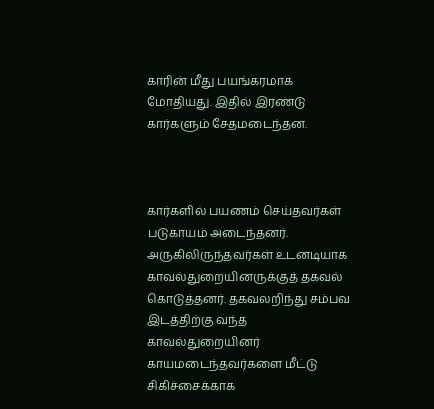காரின் மீது பயங்கரமாக மோதியது. இதில் இரண்டு கார்களும் சேதமடைந்தன.



கார்களில் பயணம் செய்தவர்கள் படுகாயம் அடைந்தனர். அருகிலிருந்தவர்கள் உடனடியாக காவல்துறையினருக்குத் தகவல் கொடுத்தனர். தகவலறிந்து சம்பவ இடத்திற்கு வந்த காவல்துறையினர் காயமடைந்தவர்களை மீட்டு சிகிச்சைக்காக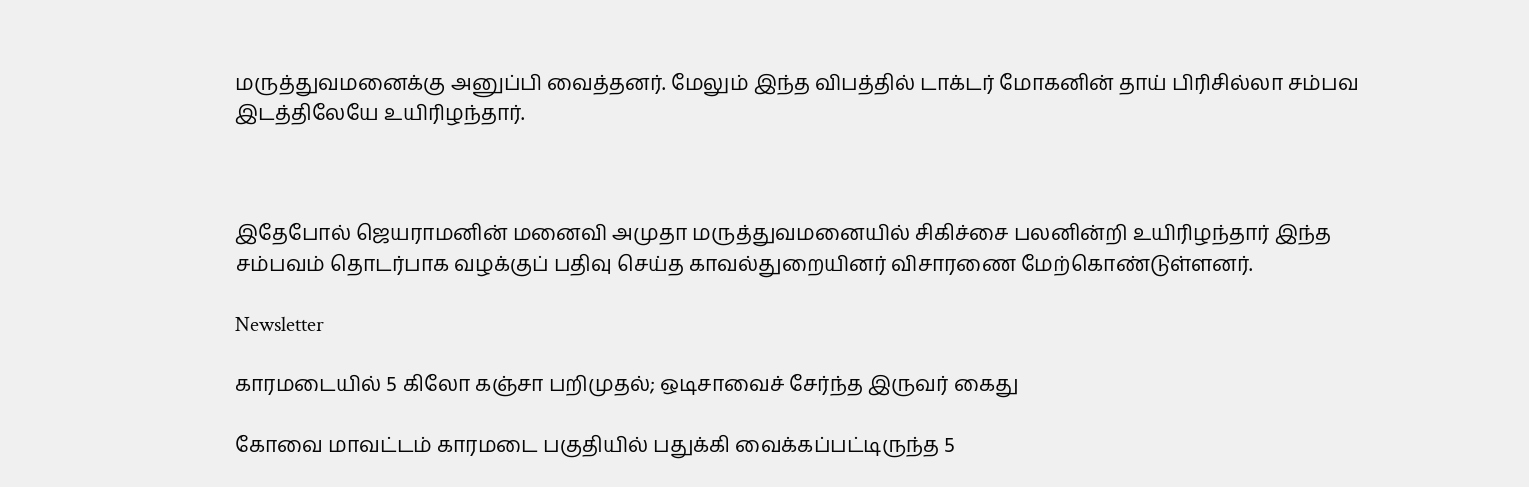மருத்துவமனைக்கு அனுப்பி வைத்தனர். மேலும் இந்த விபத்தில் டாக்டர் மோகனின் தாய் பிரிசில்லா சம்பவ இடத்திலேயே உயிரிழந்தார்.



இதேபோல் ஜெயராமனின் மனைவி அமுதா மருத்துவமனையில் சிகிச்சை பலனின்றி உயிரிழந்தார் இந்த சம்பவம் தொடர்பாக வழக்குப் பதிவு செய்த காவல்துறையினர் விசாரணை மேற்கொண்டுள்ளனர்.

Newsletter

காரமடையில் 5 கிலோ கஞ்சா பறிமுதல்; ஒடிசாவைச் சேர்ந்த இருவர் கைது

கோவை மாவட்டம் காரமடை பகுதியில் பதுக்கி வைக்கப்பட்டிருந்த 5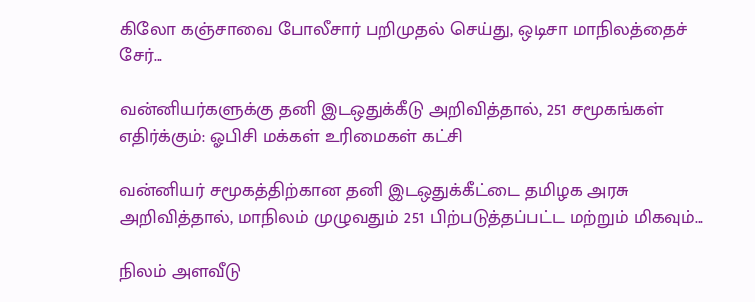கிலோ கஞ்சாவை போலீசார் பறிமுதல் செய்து, ஒடிசா மாநிலத்தைச் சேர்...

வன்னியர்களுக்கு தனி இடஒதுக்கீடு அறிவித்தால், 251 சமூகங்கள் எதிர்க்கும்: ஓபிசி மக்கள் உரிமைகள் கட்சி

வன்னியர் சமூகத்திற்கான தனி இடஒதுக்கீட்டை தமிழக அரசு அறிவித்தால், மாநிலம் முழுவதும் 251 பிற்படுத்தப்பட்ட மற்றும் மிகவும்...

நிலம் அளவீடு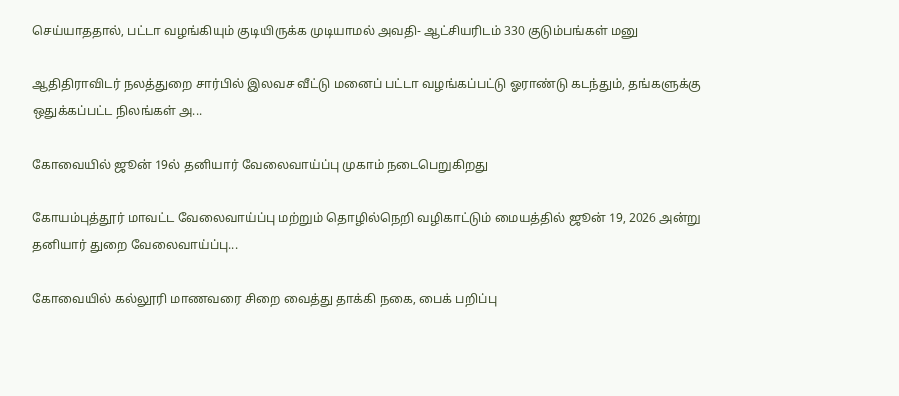செய்யாததால், பட்டா வழங்கியும் குடியிருக்க முடியாமல் அவதி- ஆட்சியரிடம் 330 குடும்பங்கள் மனு

ஆதிதிராவிடர் நலத்துறை சார்பில் இலவச வீட்டு மனைப் பட்டா வழங்கப்பட்டு ஓராண்டு கடந்தும், தங்களுக்கு ஒதுக்கப்பட்ட நிலங்கள் அ...

கோவையில் ஜூன் 19ல் தனியார் வேலைவாய்ப்பு முகாம் நடைபெறுகிறது

கோயம்புத்தூர் மாவட்ட வேலைவாய்ப்பு மற்றும் தொழில்நெறி வழிகாட்டும் மையத்தில் ஜூன் 19, 2026 அன்று தனியார் துறை வேலைவாய்ப்பு...

கோவையில் கல்லூரி மாணவரை சிறை வைத்து தாக்கி நகை, பைக் பறிப்பு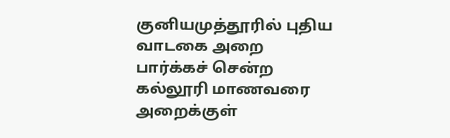குனியமுத்தூரில் புதிய வாடகை அறை பார்க்கச் சென்ற கல்லூரி மாணவரை அறைக்குள்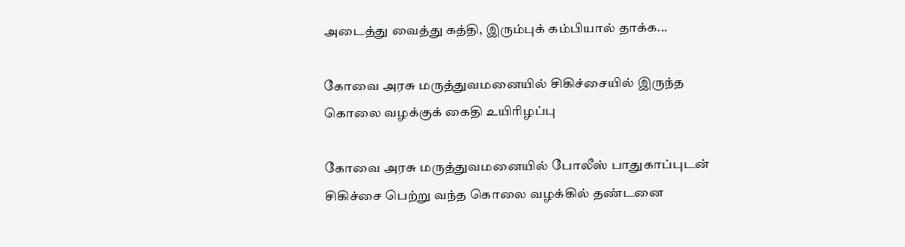அடைத்து வைத்து கத்தி, இரும்புக் கம்பியால் தாக்க...

கோவை அரசு மருத்துவமனையில் சிகிச்சையில் இருந்த கொலை வழக்குக் கைதி உயிரிழப்பு

கோவை அரசு மருத்துவமனையில் போலீஸ் பாதுகாப்புடன் சிகிச்சை பெற்று வந்த கொலை வழக்கில் தண்டனை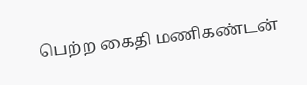பெற்ற கைதி மணிகண்டன்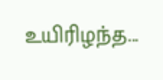உயிரிழந்த...